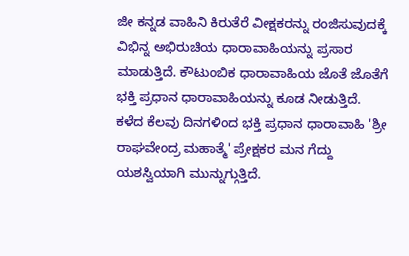ಜೀ ಕನ್ನಡ ವಾಹಿನಿ ಕಿರುತೆರೆ ವೀಕ್ಷಕರನ್ನು ರಂಜಿಸುವುದಕ್ಕೆ ವಿಭಿನ್ನ ಅಭಿರುಚಿಯ ಧಾರಾವಾಹಿಯನ್ನು ಪ್ರಸಾರ ಮಾಡುತ್ತಿದೆ. ಕೌಟುಂಬಿಕ ಧಾರಾವಾಹಿಯ ಜೊತೆ ಜೊತೆಗೆ ಭಕ್ತಿ ಪ್ರಧಾನ ಧಾರಾವಾಹಿಯನ್ನು ಕೂಡ ನೀಡುತ್ತಿದೆ. ಕಳೆದ ಕೆಲವು ದಿನಗಳಿಂದ ಭಕ್ತಿ ಪ್ರಧಾನ ಧಾರಾವಾಹಿ 'ಶ್ರೀ ರಾಘವೇಂದ್ರ ಮಹಾತ್ಮೆ' ಪ್ರೇಕ್ಷಕರ ಮನ ಗೆದ್ದು ಯಶಸ್ವಿಯಾಗಿ ಮುನ್ನುಗ್ಗುತ್ತಿದೆ.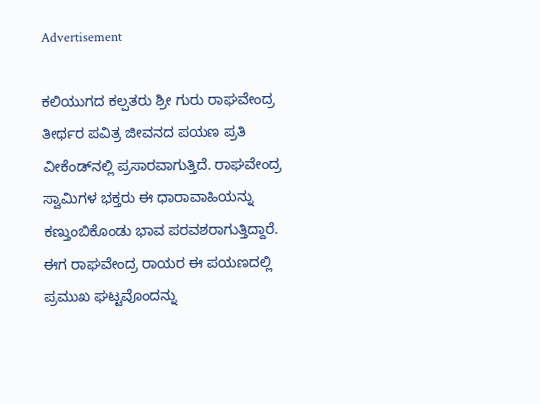Advertisement

ಕಲಿಯುಗದ ಕಲ್ಪತರು ಶ್ರೀ ಗುರು ರಾಘವೇಂದ್ರ ತೀರ್ಥರ ಪವಿತ್ರ ಜೀವನದ ಪಯಣ ಪ್ರತಿ ವೀಕೆಂಡ್‌ನಲ್ಲಿ ಪ್ರಸಾರವಾಗುತ್ತಿದೆ. ರಾಘವೇಂದ್ರ ಸ್ವಾಮಿಗಳ ಭಕ್ತರು ಈ ಧಾರಾವಾಹಿಯನ್ನು ಕಣ್ತುಂಬಿಕೊಂಡು ಭಾವ ಪರವಶರಾಗುತ್ತಿದ್ದಾರೆ. ಈಗ ರಾಘವೇಂದ್ರ ರಾಯರ ಈ ಪಯಣದಲ್ಲಿ ಪ್ರಮುಖ ಘಟ್ಟವೊಂದನ್ನು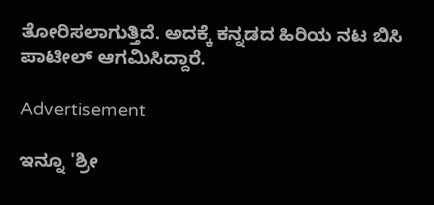ತೋರಿಸಲಾಗುತ್ತಿದೆ. ಅದಕ್ಕೆ ಕನ್ನಡದ ಹಿರಿಯ ನಟ ಬಿಸಿ ಪಾಟೀಲ್ ಆಗಮಿಸಿದ್ದಾರೆ.

Advertisement

ಇನ್ನೂ 'ಶ್ರೀ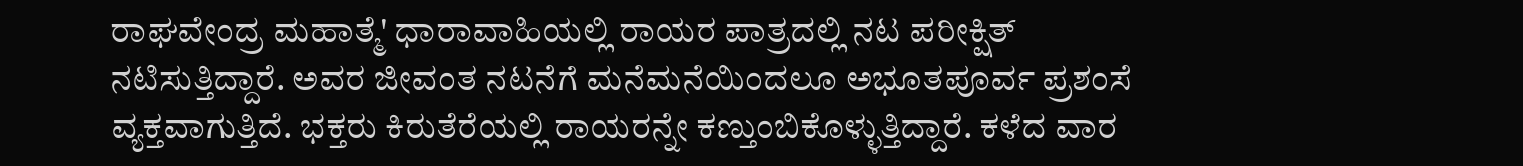ರಾಘವೇಂದ್ರ ಮಹಾತ್ಮೆ' ಧಾರಾವಾಹಿಯಲ್ಲಿ ರಾಯರ ಪಾತ್ರದಲ್ಲಿ ನಟ ಪರೀಕ್ಷಿತ್ ನಟಿಸುತ್ತಿದ್ದಾರೆ. ಅವರ ಜೀವಂತ ನಟನೆಗೆ ಮನೆಮನೆಯಿಂದಲೂ ಅಭೂತಪೂರ್ವ ಪ್ರಶಂಸೆ ವ್ಯಕ್ತವಾಗುತ್ತಿದೆ. ಭಕ್ತರು ಕಿರುತೆರೆಯಲ್ಲಿ ರಾಯರನ್ನೇ ಕಣ್ತುಂಬಿಕೊಳ್ಳುತ್ತಿದ್ದಾರೆ. ಕಳೆದ ವಾರ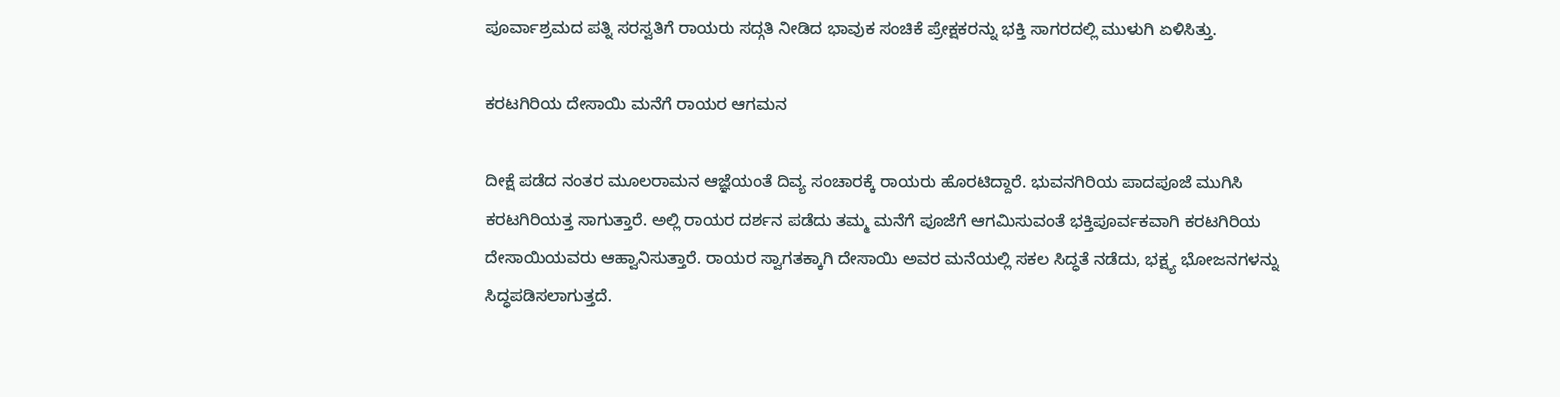ಪೂರ್ವಾಶ್ರಮದ ಪತ್ನಿ ಸರಸ್ವತಿಗೆ ರಾಯರು ಸದ್ಗತಿ ನೀಡಿದ ಭಾವುಕ ಸಂಚಿಕೆ ಪ್ರೇಕ್ಷಕರನ್ನು ಭಕ್ತಿ ಸಾಗರದಲ್ಲಿ ಮುಳುಗಿ ಏಳಿಸಿತ್ತು.

ಕರಟಗಿರಿಯ ದೇಸಾಯಿ ಮನೆಗೆ ರಾಯರ ಆಗಮನ

ದೀಕ್ಷೆ ಪಡೆದ ನಂತರ ಮೂಲರಾಮನ ಆಜ್ಞೆಯಂತೆ ದಿವ್ಯ ಸಂಚಾರಕ್ಕೆ ರಾಯರು ಹೊರಟಿದ್ದಾರೆ. ಭುವನಗಿರಿಯ ಪಾದಪೂಜೆ ಮುಗಿಸಿ ಕರಟಗಿರಿಯತ್ತ ಸಾಗುತ್ತಾರೆ. ಅಲ್ಲಿ ರಾಯರ ದರ್ಶನ ಪಡೆದು ತಮ್ಮ ಮನೆಗೆ ಪೂಜೆಗೆ ಆಗಮಿಸುವಂತೆ ಭಕ್ತಿಪೂರ್ವಕವಾಗಿ ಕರಟಗಿರಿಯ ದೇಸಾಯಿಯವರು ಆಹ್ವಾನಿಸುತ್ತಾರೆ. ರಾಯರ ಸ್ವಾಗತಕ್ಕಾಗಿ ದೇಸಾಯಿ ಅವರ ಮನೆಯಲ್ಲಿ ಸಕಲ ಸಿದ್ಧತೆ ನಡೆದು, ಭಕ್ಷ್ಯ ಭೋಜನಗಳನ್ನು ಸಿದ್ಧಪಡಿಸಲಾಗುತ್ತದೆ.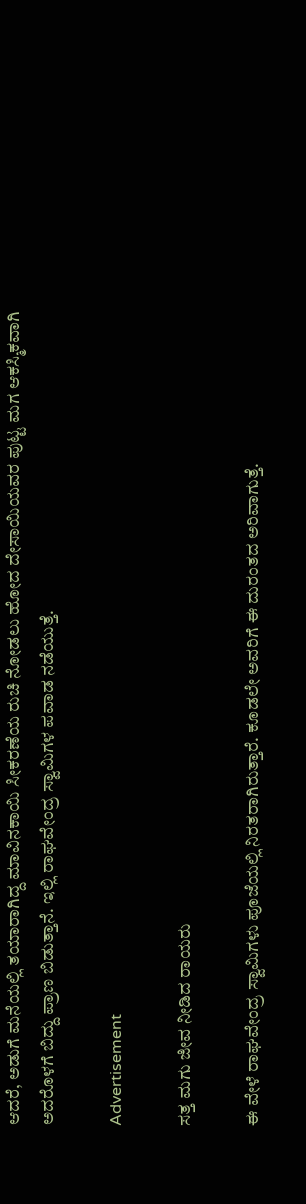ಆದರೆ, ಅಡುಗೆ ಮನೆಯಲ್ಲಿ ತಯಾರಾಗಿದ್ದ ಮಾವಿನಕಾಯಿ ಸೀಕರಣೆಯ ರುಚಿ ನೋಡಲು ಹೋದ ದೇಸಾಯಿಯವರ ಪುಟ್ಟ ಮಗ ಆಕಸ್ಮಿಕವಾಗಿ ಅದರೊಳಗೆ ಬಿದ್ದು ಪ್ರಾಣ ಬಿಡುತ್ತಾನೆ. ಇಲ್ಲಿ ರಾಘವೇಂದ್ರ ಸ್ವಾಮಿಗಳ ಪವಾಡ ನಡೆಯುತ್ತೆ.

Advertisement

ಸತ್ತ ಮಗು ಜೀವ ನೀಡಿದ ರಾಯರು

ಈ ವೇಳೆ ರಾಘವೇಂದ್ರ ಸ್ವಾಮಿಗಳು ಪೂಜೆಯಲ್ಲಿ ನಿರತರಾಗಿರುತ್ತಾರೆ. ಕೂಡಲೇ ಅವರಿಗೆ ಈ ದುರಂತದ ಅರಿವಾಗುತ್ತೆ.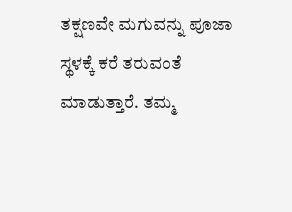ತಕ್ಷಣವೇ ಮಗುವನ್ನು ಪೂಜಾ ಸ್ಥಳಕ್ಕೆ ಕರೆ ತರುವಂತೆ ಮಾಡುತ್ತಾರೆ. ತಮ್ಮ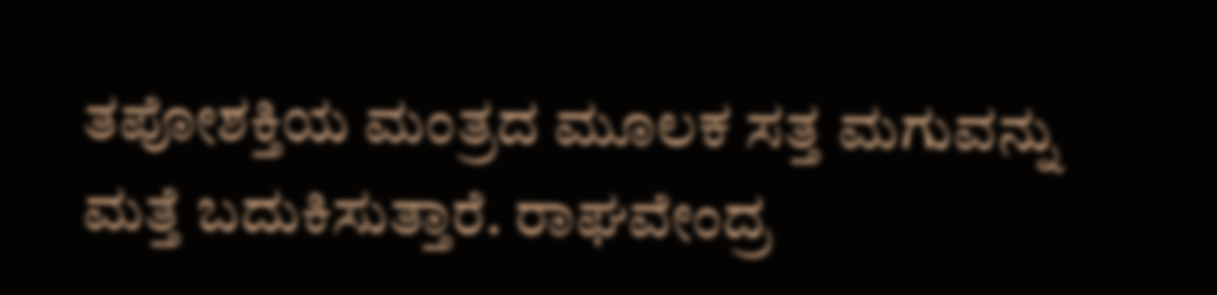ತಪೋಶಕ್ತಿಯ ಮಂತ್ರದ ಮೂಲಕ ಸತ್ತ ಮಗುವನ್ನು ಮತ್ತೆ ಬದುಕಿಸುತ್ತಾರೆ. ರಾಘವೇಂದ್ರ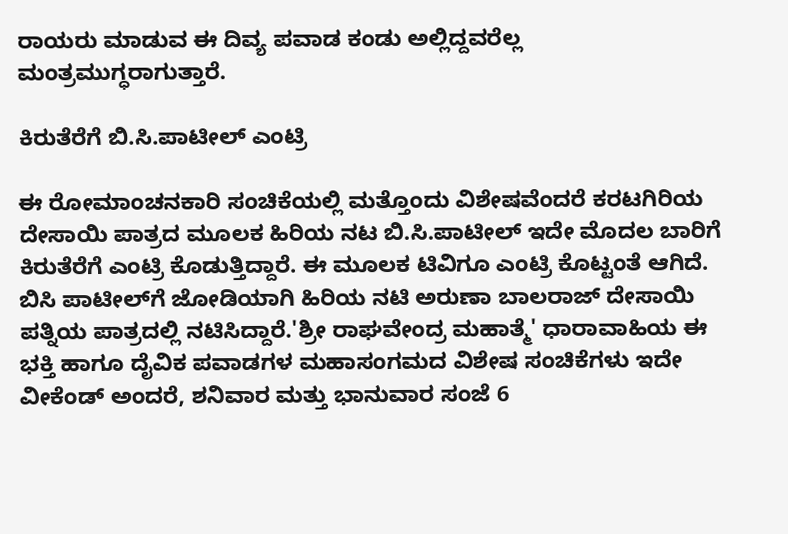ರಾಯರು ಮಾಡುವ ಈ ದಿವ್ಯ ಪವಾಡ ಕಂಡು ಅಲ್ಲಿದ್ದವರೆಲ್ಲ ಮಂತ್ರಮುಗ್ಧರಾಗುತ್ತಾರೆ.

ಕಿರುತೆರೆಗೆ ಬಿ.ಸಿ.ಪಾಟೀಲ್ ಎಂಟ್ರಿ

ಈ ರೋಮಾಂಚನಕಾರಿ ಸಂಚಿಕೆಯಲ್ಲಿ ಮತ್ತೊಂದು ವಿಶೇಷವೆಂದರೆ ಕರಟಗಿರಿಯ ದೇಸಾಯಿ ಪಾತ್ರದ ಮೂಲಕ ಹಿರಿಯ ನಟ ಬಿ.ಸಿ.ಪಾಟೀಲ್ ಇದೇ ಮೊದಲ ಬಾರಿಗೆ ಕಿರುತೆರೆಗೆ ಎಂಟ್ರಿ ಕೊಡುತ್ತಿದ್ದಾರೆ. ಈ ಮೂಲಕ ಟಿವಿಗೂ ಎಂಟ್ರಿ ಕೊಟ್ಟಂತೆ ಆಗಿದೆ. ಬಿಸಿ ಪಾಟೀಲ್‌ಗೆ ಜೋಡಿಯಾಗಿ ಹಿರಿಯ ನಟಿ ಅರುಣಾ ಬಾಲರಾಜ್ ದೇಸಾಯಿ ಪತ್ನಿಯ ಪಾತ್ರದಲ್ಲಿ ನಟಿಸಿದ್ದಾರೆ.'ಶ್ರೀ ರಾಘವೇಂದ್ರ ಮಹಾತ್ಮೆ' ಧಾರಾವಾಹಿಯ ಈ ಭಕ್ತಿ ಹಾಗೂ ದೈವಿಕ ಪವಾಡಗಳ ಮಹಾಸಂಗಮದ ವಿಶೇಷ ಸಂಚಿಕೆಗಳು ಇದೇ ವೀಕೆಂಡ್‌ ಅಂದರೆ, ಶನಿವಾರ ಮತ್ತು ಭಾನುವಾರ ಸಂಜೆ 6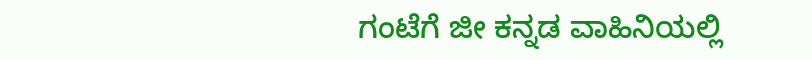ಗಂಟೆಗೆ ಜೀ ಕನ್ನಡ ವಾಹಿನಿಯಲ್ಲಿ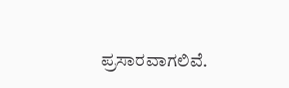ಪ್ರಸಾರವಾಗಲಿವೆ.